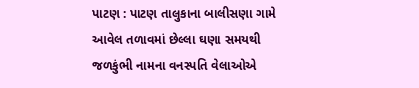પાટણ : પાટણ તાલુકાના બાલીસણા ગામે આવેલ તળાવમાં છેલ્લા ઘણા સમયથી જળકુંભી નામના વનસ્પતિ વેલાઓએ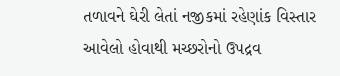તળાવને ઘેરી લેતાં નજીકમાં રહેણાંક વિસ્તાર આવેલો હોવાથી મચ્છરોનો ઉપદ્રવ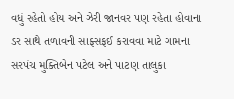વધું રહેતો હોય અને ઝેરી જાનવર પણ રહેતા હોવાના ડર સાથે તળાવની સાફ્સફઈ કરાવવા માટે ગામના સરપંચ મુક્તિબેન પટેલ અને પાટણ તાલુકા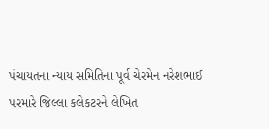પંચાયતના ન્યાય સમિતિના પૂર્વ ચેરમેન નરેશભાઈ પરમારે જિલ્લા કલેકટરને લેખિત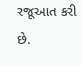રજૂઆત કરી છે.